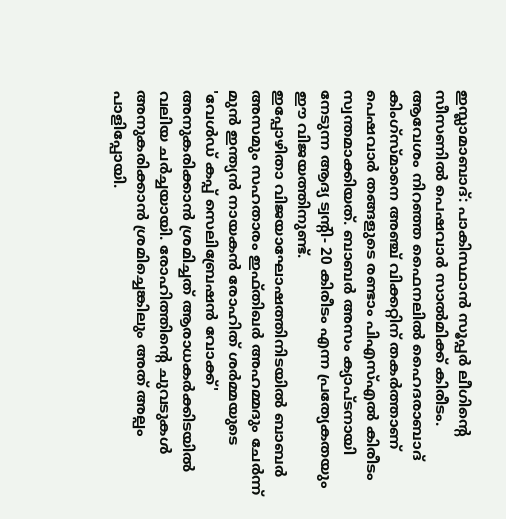ഇസ്ലാമാബാദ്: പാകിസ്ഥാൻ സൂപ്പർ ലീഗിന്റെ സീസണിൽ പെഷവാർ സാൽമിക്ക് കിരീടം. ആവേശം നിറഞ്ഞ ഫൈനലിൽ ഹൈദരാബാദ് കിംഗ്സ്മാനെ അഞ്ച് വിക്കറ്റിന് തകർത്താണ് പെഷവാർ തങ്ങളുടെ രണ്ടാം പിഎസ്എൽ കിരീടം സ്വന്തമാക്കിയത്. ബാബർ അസം ക്യാപ്ടനായി നേടുന്ന ആദ്യ ട്വന്റി- 20 കിരീടം എന്ന പ്രത്യേകതയും ഈ വിജയത്തിനുണ്ട്.
ഇപ്പോഴിതാ വിജയാഘോഷത്തിനിടയിൽ ബാബർ അസമും സഹതാരം ഇഫ്തിഖർ അഹമ്മദും ചേർന്ന് മുൻ ഇന്ത്യൻ നായകൻ രോഹിത് ശർമ്മയുടെ 'വേൾഡ് കപ്പ് സെലിബ്രേഷൻ വോക്ക്' അനുകരിക്കാൻ ശ്രമിച്ചത് ആരാധകർക്കിടയിൽ വലിയ ചർച്ചയായി. രോഹിത്തിന്റെ ചുവടുകൾ അനുകരിക്കാൻ ശ്രമിച്ചെങ്കിലും അത് അല്പം പാളിപ്പോയി.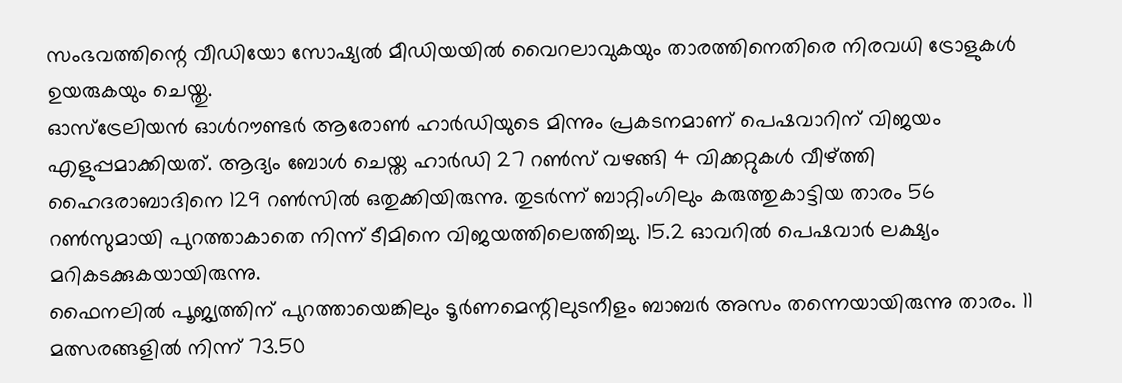സംഭവത്തിന്റെ വീഡിയോ സോഷ്യൽ മീഡിയയിൽ വൈറലാവുകയും താരത്തിനെതിരെ നിരവധി ട്രോളുകൾ ഉയരുകയും ചെയ്തു.
ഓസ്ട്രേലിയൻ ഓൾറൗണ്ടർ ആരോൺ ഹാർഡിയുടെ മിന്നും പ്രകടനമാണ് പെഷവാറിന് വിജയം എളുപ്പമാക്കിയത്. ആദ്യം ബോൾ ചെയ്ത ഹാർഡി 27 റൺസ് വഴങ്ങി 4 വിക്കറ്റുകൾ വീഴ്ത്തി ഹൈദരാബാദിനെ 129 റൺസിൽ ഒതുക്കിയിരുന്നു. തുടർന്ന് ബാറ്റിംഗിലും കരുത്തുകാട്ടിയ താരം 56 റൺസുമായി പുറത്താകാതെ നിന്ന് ടീമിനെ വിജയത്തിലെത്തിച്ചു. 15.2 ഓവറിൽ പെഷവാർ ലക്ഷ്യം മറികടക്കുകയായിരുന്നു.
ഫൈനലിൽ പൂജ്യത്തിന് പുറത്തായെങ്കിലും ടൂർണമെന്റിലുടനീളം ബാബർ അസം തന്നെയായിരുന്നു താരം. 11 മത്സരങ്ങളിൽ നിന്ന് 73.50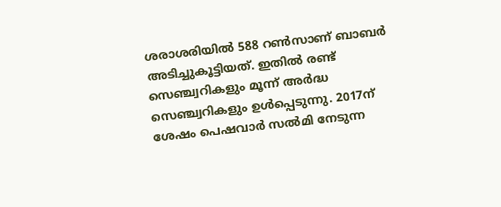ശരാശരിയിൽ 588 റൺസാണ് ബാബർ അടിച്ചുകൂട്ടിയത്. ഇതിൽ രണ്ട് സെഞ്ച്വറികളും മൂന്ന് അർദ്ധ സെഞ്ച്വറികളും ഉൾപ്പെടുന്നു. 2017ന് ശേഷം പെഷവാർ സൽമി നേടുന്ന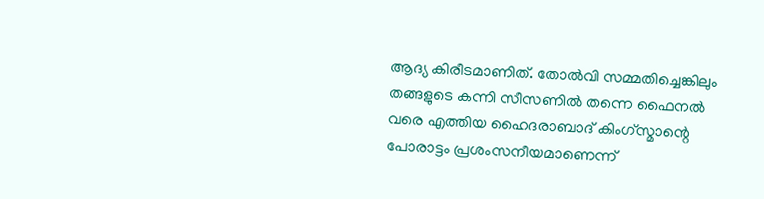ആദ്യ കിരീടമാണിത്. തോൽവി സമ്മതിച്ചെങ്കിലും തങ്ങളുടെ കന്നി സീസണിൽ തന്നെ ഫൈനൽ വരെ എത്തിയ ഹൈദരാബാദ് കിംഗ്സ്മാന്റെ പോരാട്ടം പ്രശംസനീയമാണെന്ന്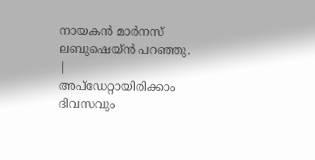നായകൻ മാർനസ് ലബുഷെയ്ൻ പറഞ്ഞു.
|
അപ്ഡേറ്റായിരിക്കാം ദിവസവും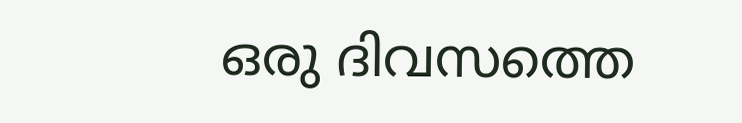ഒരു ദിവസത്തെ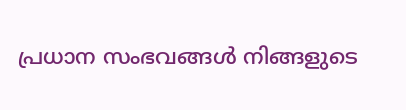പ്രധാന സംഭവങ്ങൾ നിങ്ങളുടെ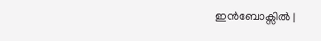ഇൻബോക്സിൽ |